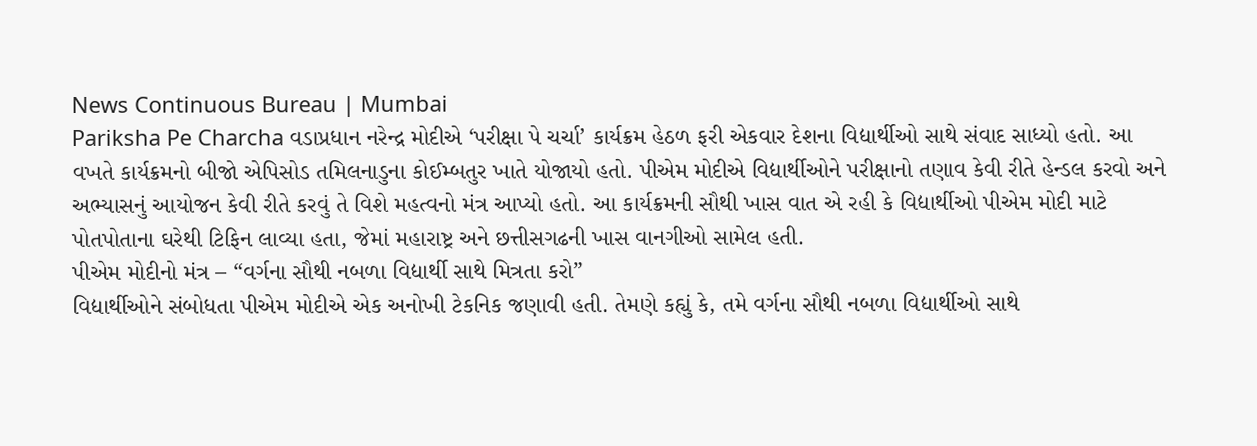News Continuous Bureau | Mumbai
Pariksha Pe Charcha વડાપ્રધાન નરેન્દ્ર મોદીએ ‘પરીક્ષા પે ચર્ચા’ કાર્યક્રમ હેઠળ ફરી એકવાર દેશના વિદ્યાર્થીઓ સાથે સંવાદ સાધ્યો હતો. આ વખતે કાર્યક્રમનો બીજો એપિસોડ તમિલનાડુના કોઈમ્બતુર ખાતે યોજાયો હતો. પીએમ મોદીએ વિદ્યાર્થીઓને પરીક્ષાનો તણાવ કેવી રીતે હેન્ડલ કરવો અને અભ્યાસનું આયોજન કેવી રીતે કરવું તે વિશે મહત્વનો મંત્ર આપ્યો હતો. આ કાર્યક્રમની સૌથી ખાસ વાત એ રહી કે વિદ્યાર્થીઓ પીએમ મોદી માટે પોતપોતાના ઘરેથી ટિફિન લાવ્યા હતા, જેમાં મહારાષ્ટ્ર અને છત્તીસગઢની ખાસ વાનગીઓ સામેલ હતી.
પીએમ મોદીનો મંત્ર – “વર્ગના સૌથી નબળા વિદ્યાર્થી સાથે મિત્રતા કરો”
વિદ્યાર્થીઓને સંબોધતા પીએમ મોદીએ એક અનોખી ટેકનિક જણાવી હતી. તેમણે કહ્યું કે, તમે વર્ગના સૌથી નબળા વિદ્યાર્થીઓ સાથે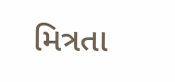મિત્રતા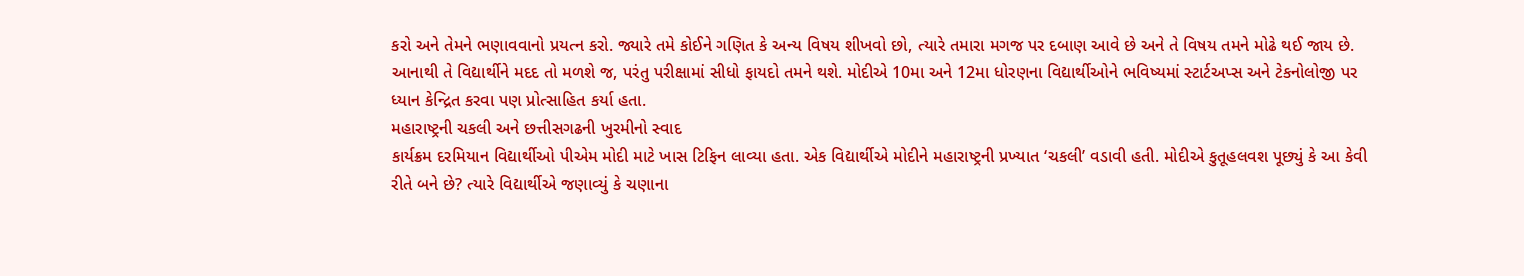કરો અને તેમને ભણાવવાનો પ્રયત્ન કરો. જ્યારે તમે કોઈને ગણિત કે અન્ય વિષય શીખવો છો, ત્યારે તમારા મગજ પર દબાણ આવે છે અને તે વિષય તમને મોઢે થઈ જાય છે. આનાથી તે વિદ્યાર્થીને મદદ તો મળશે જ, પરંતુ પરીક્ષામાં સીધો ફાયદો તમને થશે. મોદીએ 10મા અને 12મા ધોરણના વિદ્યાર્થીઓને ભવિષ્યમાં સ્ટાર્ટઅપ્સ અને ટેકનોલોજી પર ધ્યાન કેન્દ્રિત કરવા પણ પ્રોત્સાહિત કર્યા હતા.
મહારાષ્ટ્રની ચકલી અને છત્તીસગઢની ખુરમીનો સ્વાદ
કાર્યક્રમ દરમિયાન વિદ્યાર્થીઓ પીએમ મોદી માટે ખાસ ટિફિન લાવ્યા હતા. એક વિદ્યાર્થીએ મોદીને મહારાષ્ટ્રની પ્રખ્યાત ‘ચકલી’ વડાવી હતી. મોદીએ કુતૂહલવશ પૂછ્યું કે આ કેવી રીતે બને છે? ત્યારે વિદ્યાર્થીએ જણાવ્યું કે ચણાના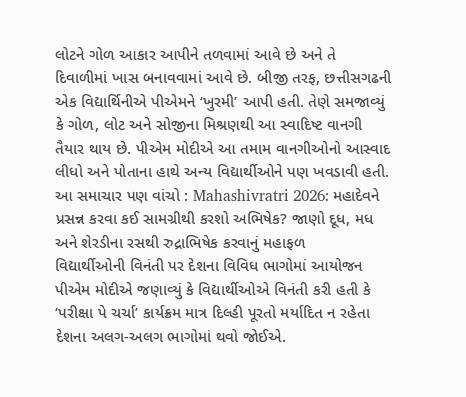લોટને ગોળ આકાર આપીને તળવામાં આવે છે અને તે દિવાળીમાં ખાસ બનાવવામાં આવે છે. બીજી તરફ, છત્તીસગઢની એક વિદ્યાર્થિનીએ પીએમને ‘ખુરમી’ આપી હતી. તેણે સમજાવ્યું કે ગોળ, લોટ અને સોજીના મિશ્રણથી આ સ્વાદિષ્ટ વાનગી તૈયાર થાય છે. પીએમ મોદીએ આ તમામ વાનગીઓનો આસ્વાદ લીધો અને પોતાના હાથે અન્ય વિદ્યાર્થીઓને પણ ખવડાવી હતી.
આ સમાચાર પણ વાંચો : Mahashivratri 2026: મહાદેવને પ્રસન્ન કરવા કઈ સામગ્રીથી કરશો અભિષેક? જાણો દૂધ, મધ અને શેરડીના રસથી રુદ્રાભિષેક કરવાનું મહાફળ
વિદ્યાર્થીઓની વિનંતી પર દેશના વિવિધ ભાગોમાં આયોજન
પીએમ મોદીએ જણાવ્યું કે વિદ્યાર્થીઓએ વિનંતી કરી હતી કે ‘પરીક્ષા પે ચર્ચા’ કાર્યક્રમ માત્ર દિલ્હી પૂરતો મર્યાદિત ન રહેતા દેશના અલગ-અલગ ભાગોમાં થવો જોઈએ.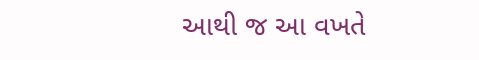આથી જ આ વખતે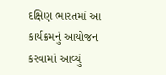દક્ષિણ ભારતમાં આ કાર્યક્રમનું આયોજન કરવામાં આવ્યું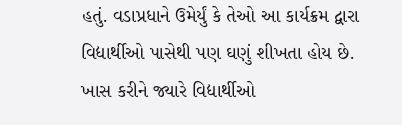હતું. વડાપ્રધાને ઉમેર્યું કે તેઓ આ કાર્યક્રમ દ્વારા વિદ્યાર્થીઓ પાસેથી પણ ઘણું શીખતા હોય છે. ખાસ કરીને જ્યારે વિદ્યાર્થીઓ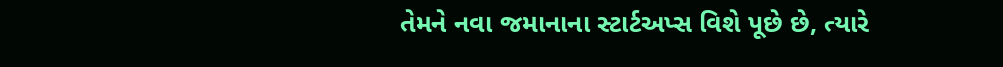તેમને નવા જમાનાના સ્ટાર્ટઅપ્સ વિશે પૂછે છે, ત્યારે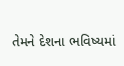તેમને દેશના ભવિષ્યમાં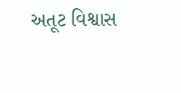અતૂટ વિશ્વાસ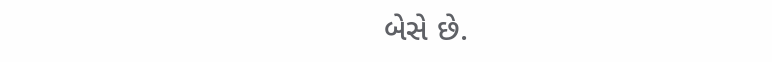બેસે છે.